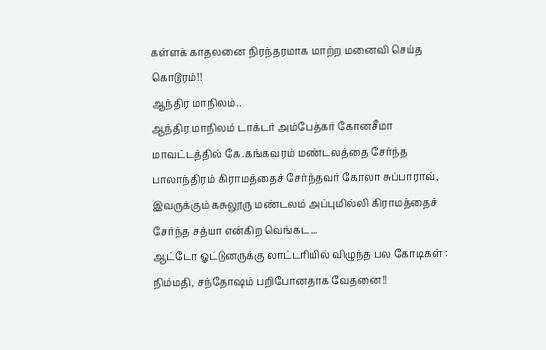கள்ளக் காதலனை நிரந்தரமாக மாற்ற மனைவி செய்த கொடூரம்!!
ஆந்திர மாநிலம்..
ஆந்திர மாநிலம் டாக்டர் அம்பேத்கர் கோனசீமா மாவட்டத்தில் கே.கங்கவரம் மண்டலத்தை சேர்ந்த பாலாந்திரம் கிராமத்தைச் சேர்ந்தவர் கோலா சுப்பாராவ், இவருக்கும் கசுலூரு மண்டலம் அப்புமில்லி கிராமத்தைச் சேர்ந்த சத்யா என்கிற வெங்கட...
ஆட்டோ ஓட்டுனருக்கு லாட்டரியில் விழுந்த பல கோடிகள் : நிம்மதி, சந்தோஷம் பறிபோனதாக வேதனை!!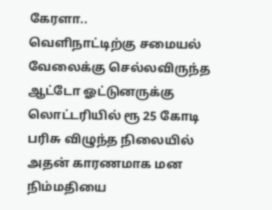கேரளா..
வெளிநாட்டிற்கு சமையல் வேலைக்கு செல்லவிருந்த ஆட்டோ ஓட்டுனருக்கு லொட்டரியில் ரூ 25 கோடி பரிசு விழுந்த நிலையில் அதன் காரணமாக மன நிம்மதியை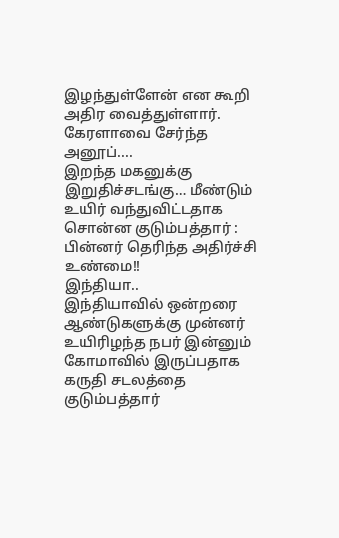இழந்துள்ளேன் என கூறி அதிர வைத்துள்ளார்.
கேரளாவை சேர்ந்த அனூப்....
இறந்த மகனுக்கு இறுதிச்சடங்கு… மீண்டும் உயிர் வந்துவிட்டதாக சொன்ன குடும்பத்தார் : பின்னர் தெரிந்த அதிர்ச்சி உண்மை!!
இந்தியா..
இந்தியாவில் ஒன்றரை ஆண்டுகளுக்கு முன்னர் உயிரிழந்த நபர் இன்னும் கோமாவில் இருப்பதாக கருதி சடலத்தை குடும்பத்தார்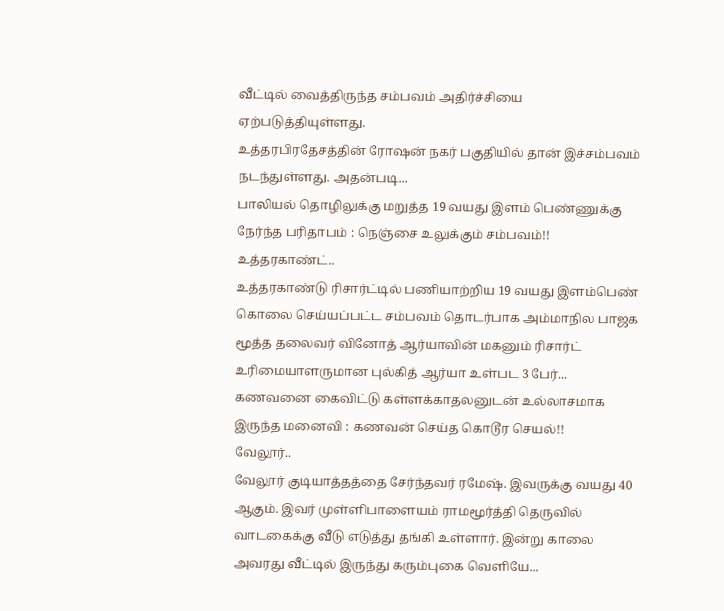வீட்டில் வைத்திருந்த சம்பவம் அதிர்ச்சியை ஏற்படுத்தியுள்ளது.
உத்தரபிரதேசத்தின் ரோஷன் நகர் பகுதியில் தான் இச்சம்பவம் நடந்துள்ளது. அதன்படி...
பாலியல் தொழிலுக்கு மறுத்த 19 வயது இளம் பெண்ணுக்கு நேர்ந்த பரிதாபம் : நெஞ்சை உலுக்கும் சம்பவம்!!
உத்தரகாண்ட்..
உத்தரகாண்டு ரிசார்ட்டில் பணியாற்றிய 19 வயது இளம்பெண் கொலை செய்யப்பட்ட சம்பவம் தொடர்பாக அம்மாநில பாஜக மூத்த தலைவர் வினோத் ஆர்யாவின் மகனும் ரிசார்ட் உரிமையாளருமான புல்கித் ஆர்யா உள்பட 3 பேர்...
கணவனை கைவிட்டு கள்ளக்காதலனுடன் உல்லாசமாக இருந்த மனைவி : கணவன் செய்த கொடூர செயல்!!
வேலூர்..
வேலூர் குடியாத்தத்தை சேர்ந்தவர் ரமேஷ். இவருக்கு வயது 40 ஆகும். இவர் முள்ளிபாளையம் ராமமூர்த்தி தெருவில் வாடகைக்கு வீடு எடுத்து தங்கி உள்ளார். இன்று காலை அவரது வீட்டில் இருந்து கரும்புகை வெளியே...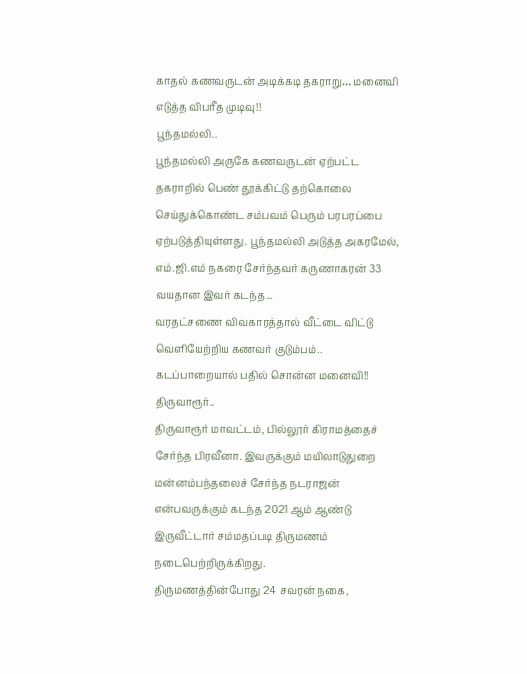காதல் கணவருடன் அடிக்கடி தகராறு… மனைவி எடுத்த விபரீத முடிவு!!
பூந்தமல்லி..
பூந்தமல்லி அருகே கணவருடன் ஏற்பட்ட தகராறில் பெண் தூக்கிட்டு தற்கொலை செய்துக்கொண்ட சம்பவம் பெரும் பரபரப்பை ஏற்படுத்தியுள்ளது. பூந்தமல்லி அடுத்த அகரமேல், எம்.ஜி.எம் நகரை சேர்ந்தவர் கருணாகரன் 33 வயதான இவர் கடந்த...
வரதட்சணை விவகாரத்தால் வீட்டை விட்டு வெளியேற்றிய கணவர் குடும்பம்.. கடப்பாறையால் பதில் சொன்ன மனைவி!!
திருவாரூர்..
திருவாரூர் மாவட்டம், பில்லூர் கிராமத்தைச் சேர்ந்த பிரவீனா. இவருக்கும் மயிலாடுதுறை மன்னம்பந்தலைச் சேர்ந்த நடராஜன் என்பவருக்கும் கடந்த 2021 ஆம் ஆண்டு இருவீட்டார் சம்மதப்படி திருமணம் நடைபெற்றிருக்கிறது.
திருமணத்தின்போது 24 சவரன் நகை,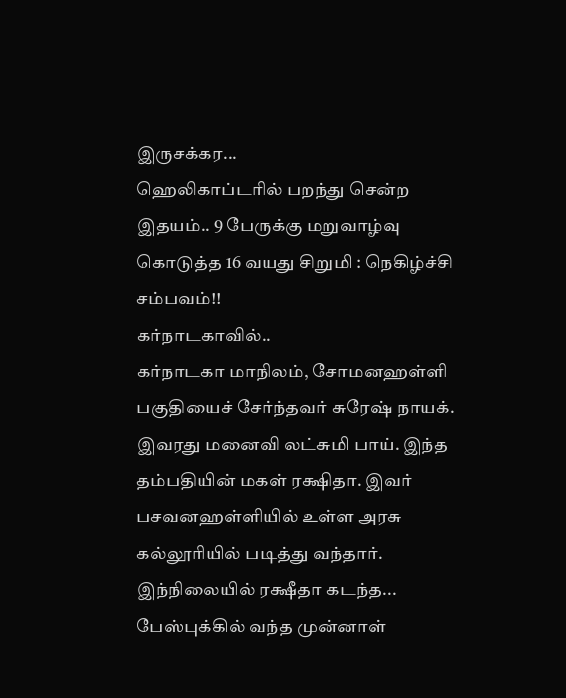இருசக்கர...
ஹெலிகாப்டரில் பறந்து சென்ற இதயம்.. 9 பேருக்கு மறுவாழ்வு கொடுத்த 16 வயது சிறுமி : நெகிழ்ச்சி சம்பவம்!!
கர்நாடகாவில்..
கர்நாடகா மாநிலம், சோமனஹள்ளி பகுதியைச் சேர்ந்தவர் சுரேஷ் நாயக். இவரது மனைவி லட்சுமி பாய். இந்த தம்பதியின் மகள் ரக்ஷிதா. இவர் பசவனஹள்ளியில் உள்ள அரசு கல்லூரியில் படித்து வந்தார்.
இந்நிலையில் ரக்ஷீதா கடந்த...
பேஸ்புக்கில் வந்த முன்னாள்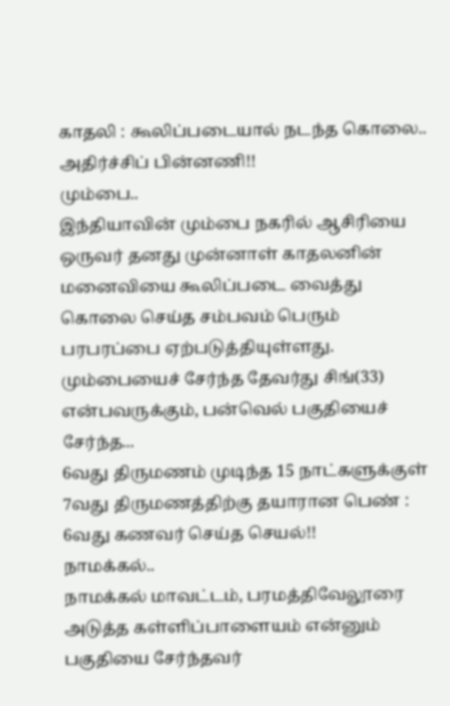காதலி : கூலிப்படையால் நடந்த கொலை.. அதிர்ச்சிப் பின்னணி!!
மும்பை..
இந்தியாவின் மும்பை நகரில் ஆசிரியை ஒருவர் தனது முன்னாள் காதலனின் மனைவியை கூலிப்படை வைத்து கொலை செய்த சம்பவம் பெரும் பரபரப்பை ஏற்படுத்தியுள்ளது.
மும்பையைச் சேர்ந்த தேவர்து சிங்(33) என்பவருக்கும், பன்வெல் பகுதியைச் சேர்ந்த...
6வது திருமணம் முடிந்த 15 நாட்களுக்குள் 7வது திருமணத்திற்கு தயாரான பெண் : 6வது கணவர் செய்த செயல்!!
நாமக்கல்..
நாமக்கல் மாவட்டம், பரமத்திவேலூரை அடுத்த கள்ளிப்பாளையம் என்னும் பகுதியை சேர்ந்தவர்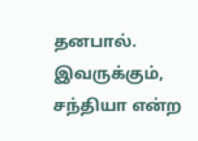தனபால். இவருக்கும், சந்தியா என்ற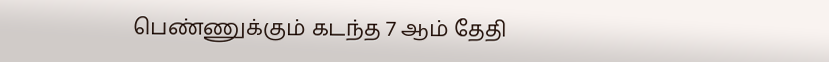பெண்ணுக்கும் கடந்த 7 ஆம் தேதி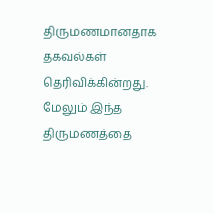திருமணமானதாக தகவல்கள் தெரிவிக்கின்றது. மேலும் இந்த திருமணத்தை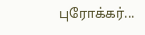புரோக்கர்...